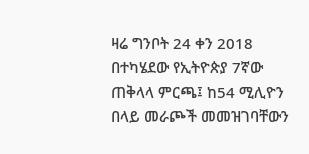ዛሬ ግንቦት 24 ቀን 2018 በተካሄደው የኢትዮጵያ 7ኛው ጠቅላላ ምርጫ፤ ከ54 ሚሊዮን በላይ መራጮች መመዝገባቸውን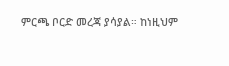ምርጫ ቦርድ መረጃ ያሳያል። ከነዚህም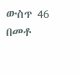ውስጥ 46 በመቶ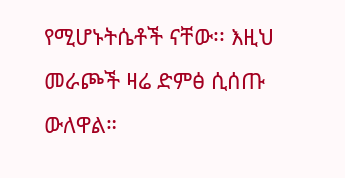የሚሆኑትሴቶች ናቸው፡፡ እዚህ መራጮች ዛሬ ድምፅ ሲሰጡ ውለዋል።